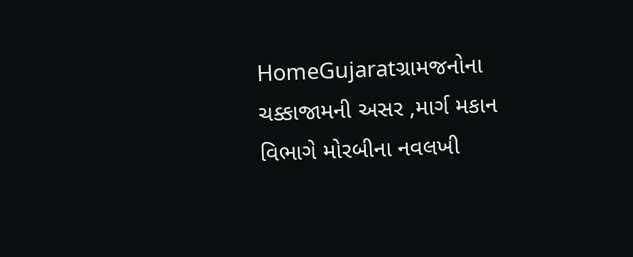HomeGujaratગ્રામજનોના ચક્કાજામની અસર ,માર્ગ મકાન વિભાગે મોરબીના નવલખી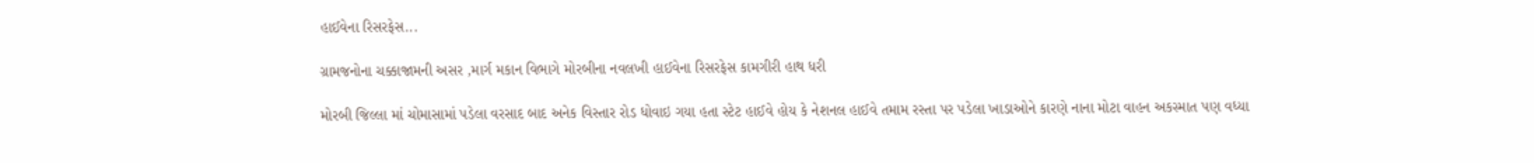હાઈવેના રિસરફેસ...

ગ્રામજનોના ચક્કાજામની અસર ,માર્ગ મકાન વિભાગે મોરબીના નવલખી હાઈવેના રિસરફેસ કામગીરી હાથ ધરી

મોરબી જિલ્લા માં ચોમાસામાં પડેલા વરસાદ બાદ અનેક વિસ્તાર રોડ ધોવાઇ ગયા હતા સ્ટેટ હાઈવે હોય કે નેશનલ હાઈવે તમામ રસ્તા પર પડેલા ખાડાઓને કારણે નાના મોટા વાહન અકસ્માત પણ વધ્યા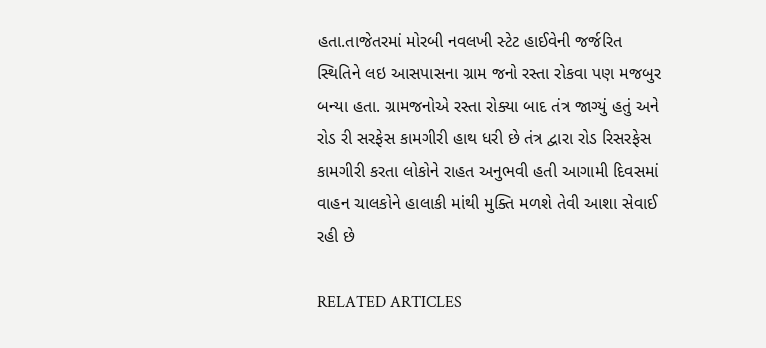હતા.તાજેતરમાં મોરબી નવલખી સ્ટેટ હાઈવેની જર્જરિત સ્થિતિને લઇ આસપાસના ગ્રામ જનો રસ્તા રોકવા પણ મજબુર બન્યા હતા. ગ્રામજનોએ રસ્તા રોક્યા બાદ તંત્ર જાગ્યું હતું અને રોડ રી સરફેસ કામગીરી હાથ ધરી છે તંત્ર દ્વારા રોડ રિસરફેસ કામગીરી કરતા લોકોને રાહત અનુભવી હતી આગામી દિવસમાં વાહન ચાલકોને હાલાકી માંથી મુક્તિ મળશે તેવી આશા સેવાઈ રહી છે

RELATED ARTICLES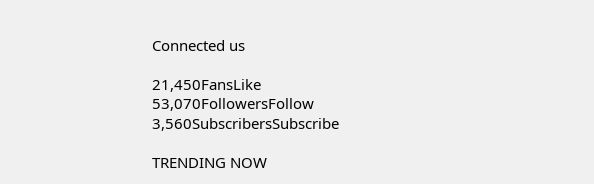Connected us

21,450FansLike
53,070FollowersFollow
3,560SubscribersSubscribe

TRENDING NOW